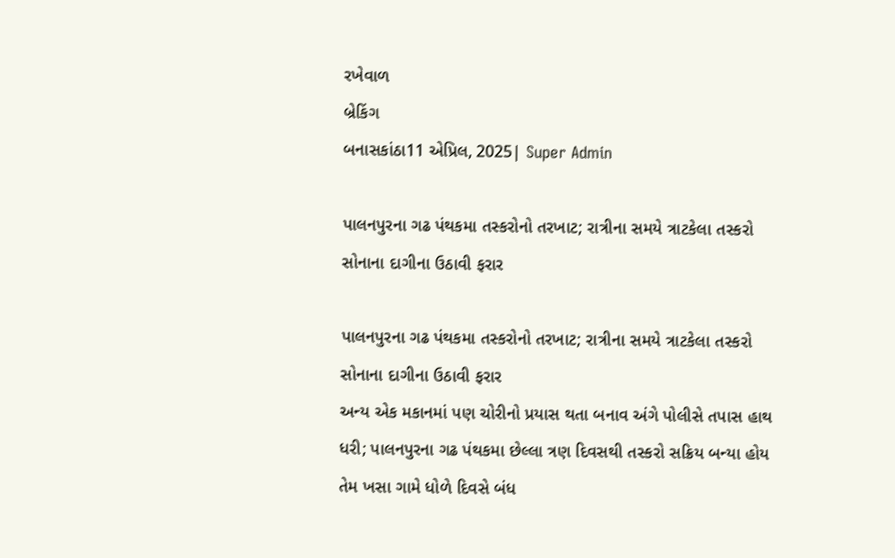રખેવાળ
બ્રેકિંગ
બનાસકાંઠા11 એપ્રિલ, 2025| Super Admin

પાલનપુરના ગઢ પંથકમા તસ્કરોનો તરખાટ; રાત્રીના સમયે ત્રાટકેલા તસ્કરો સોનાના દાગીના ઉઠાવી ફરાર

પાલનપુરના ગઢ પંથકમા તસ્કરોનો તરખાટ; રાત્રીના સમયે ત્રાટકેલા તસ્કરો સોનાના દાગીના ઉઠાવી ફરાર
અન્ય એક મકાનમાં પણ ચોરીનો પ્રયાસ થતા બનાવ અંગે પોલીસે તપાસ હાથ ધરી; પાલનપુરના ગઢ પંથકમા છેલ્લા ત્રણ દિવસથી તસ્કરો સક્રિય બન્યા હોય તેમ ખસા ગામે ધોળે દિવસે બંધ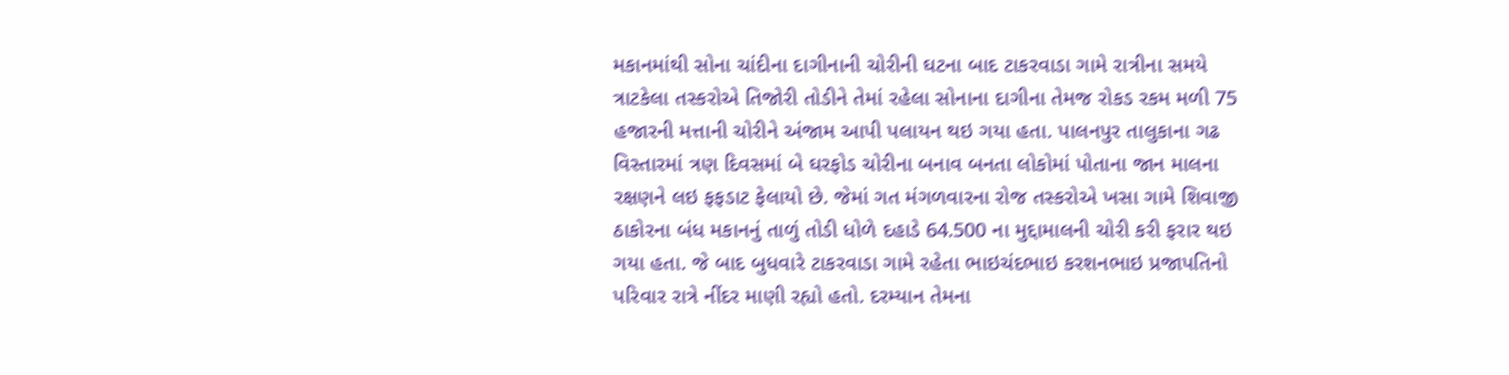મકાનમાંથી સોના ચાંદીના દાગીનાની ચોરીની ઘટના બાદ ટાકરવાડા ગામે રાત્રીના સમયે ત્રાટકેલા તસ્કરોએ તિજોરી તોડીને તેમાં રહેલા સોનાના દાગીના તેમજ રોકડ રકમ મળી 75 હજારની મત્તાની ચોરીને અંજામ આપી પલાયન થઇ ગયા હતા. પાલનપુર તાલુકાના ગઢ વિસ્તારમાં ત્રણ દિવસમાં બે ઘરફોડ ચોરીના બનાવ બનતા લોકોમાં પોતાના જાન માલના રક્ષણને લઇ ફફડાટ ફેલાયો છે. જેમાં ગત મંગળવારના રોજ તસ્કરોએ ખસા ગામે શિવાજી ઠાકોરના બંધ મકાનનું તાળું તોડી ધોળે દહાડે 64.500 ના મુદ્દામાલની ચોરી કરી ફરાર થઇ ગયા હતા. જે બાદ બુધવારે ટાકરવાડા ગામે રહેતા ભાઇચંદભાઇ કરશનભાઇ પ્રજાપતિનો પરિવાર રાત્રે નીંદર માણી રહ્યો હતો. દરમ્યાન તેમના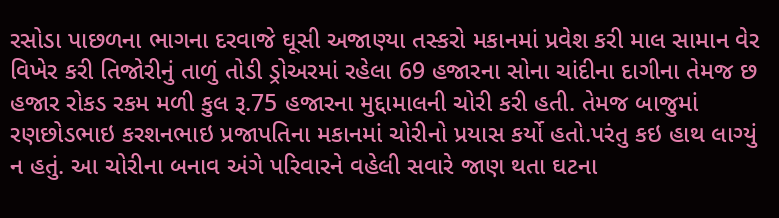રસોડા પાછળના ભાગના દરવાજે ઘૂસી અજાણ્યા તસ્કરો મકાનમાં પ્રવેશ કરી માલ સામાન વેર વિખેર કરી તિજોરીનું તાળું તોડી ડ્રોઅરમાં રહેલા 69 હજારના સોના ચાંદીના દાગીના તેમજ છ હજાર રોકડ રકમ મળી કુલ રૂ.75 હજારના મુદ્દામાલની ચોરી કરી હતી. તેમજ બાજુમાં રણછોડભાઇ કરશનભાઇ પ્રજાપતિના મકાનમાં ચોરીનો પ્રયાસ કર્યો હતો.પરંતુ કઇ હાથ લાગ્યું ન હતું. આ ચોરીના બનાવ અંગે પરિવારને વહેલી સવારે જાણ થતા ઘટના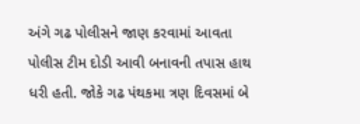અંગે ગઢ પોલીસને જાણ કરવામાં આવતા પોલીસ ટીમ દોડી આવી બનાવની તપાસ હાથ ધરી હતી. જોકે ગઢ પંથકમા ત્રણ દિવસમાં બે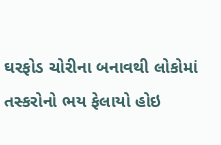ઘરફોડ ચોરીના બનાવથી લોકોમાં તસ્કરોનો ભય ફેલાયો હોઇ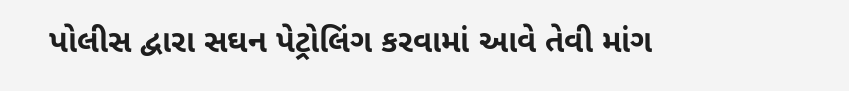પોલીસ દ્વારા સઘન પેટ્રોલિંગ કરવામાં આવે તેવી માંગ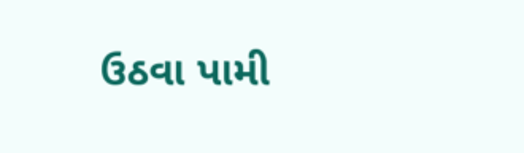ઉઠવા પામી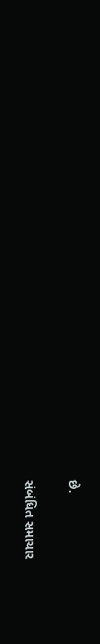છે.

સંબંધિત સમાચાર